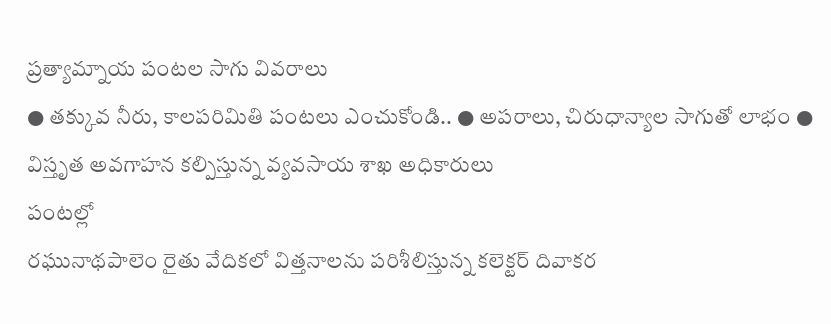ప్రత్యామ్నాయ పంటల సాగు వివరాలు
● తక్కువ నీరు, కాలపరిమితి పంటలు ఎంచుకోండి.. ● అపరాలు, చిరుధాన్యాల సాగుతో లాభం ● విస్తృత అవగాహన కల్పిస్తున్న వ్యవసాయ శాఖ అధికారులు
పంటల్లో
రఘునాథపాలెం రైతు వేదికలో విత్తనాలను పరిశీలిస్తున్న కలెక్టర్ దివాకర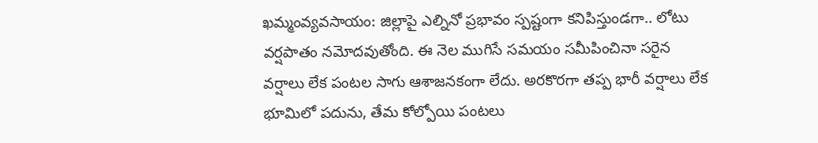ఖమ్మంవ్యవసాయం: జిల్లాపై ఎల్నినో ప్రభావం స్పష్టంగా కనిపిస్తుండగా.. లోటు వర్షపాతం నమోదవుతోంది. ఈ నెల ముగిసే సమయం సమీపించినా సరైన వర్షాలు లేక పంటల సాగు ఆశాజనకంగా లేదు. అరకొరగా తప్ప భారీ వర్షాలు లేక భూమిలో పదును, తేమ కోల్పోయి పంటలు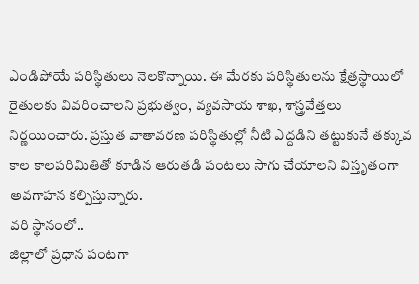ఎండిపోయే పరిస్థితులు నెలకొన్నాయి. ఈ మేరకు పరిస్థితులను క్షేత్రస్థాయిలో రైతులకు వివరించాలని ప్రభుత్వం, వ్యవసాయ శాఖ, శాస్త్రవేత్తలు నిర్ణయించారు. ప్రస్తుత వాతావరణ పరిస్థితుల్లో నీటి ఎద్దడిని తట్టుకునే తక్కువ కాల కాలపరిమితితో కూడిన ఆరుతడి పంటలు సాగు చేయాలని విస్తృతంగా అవగాహన కల్పిస్తున్నారు.
వరి స్థానంలో..
జిల్లాలో ప్రధాన పంటగా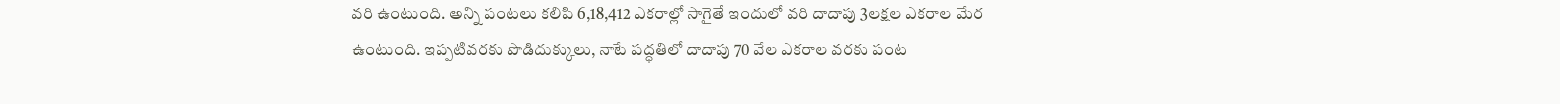వరి ఉంటుంది. అన్ని పంటలు కలిపి 6,18,412 ఎకరాల్లో సాగైతే ఇందులో వరి దాదాపు 3లక్షల ఎకరాల మేర ఉంటుంది. ఇప్పటివరకు పొడిదుక్కులు, నాటే పద్ధతిలో దాదాపు 70 వేల ఎకరాల వరకు పంట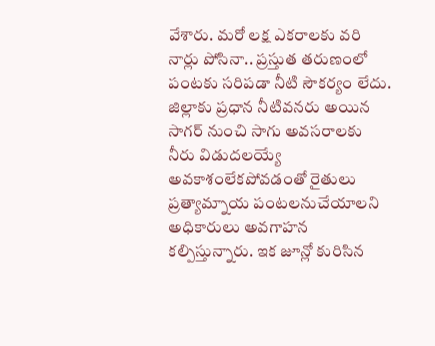వేశారు. మరో లక్ష ఎకరాలకు వరి నార్లు పోసినా.. ప్రస్తుత తరుణంలో పంటకు సరిపడా నీటి సౌకర్యం లేదు. జిల్లాకు ప్రధాన నీటివనరు అయిన సాగర్ నుంచి సాగు అవసరాలకు నీరు విడుదలయ్యే అవకాశంలేకపోవడంతో రైతులు ప్రత్యామ్నాయ పంటలనుచేయాలని అధికారులు అవగాహన కల్పిస్తున్నారు. ఇక జూన్లో కురిసిన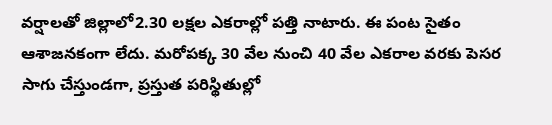వర్షాలతో జిల్లాలో2.30 లక్షల ఎకరాల్లో పత్తి నాటారు. ఈ పంట సైతం ఆశాజనకంగా లేదు. మరోపక్క 30 వేల నుంచి 40 వేల ఎకరాల వరకు పెసర సాగు చేస్తుండగా, ప్రస్తుత పరిస్థితుల్లో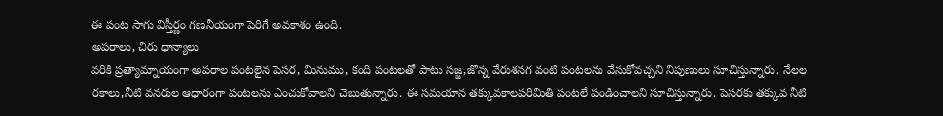ఈ పంట సాగు విస్తీర్ణం గణనీయంగా పెరిగే అవకాశం ఉంది.
అపరాలు, చిరు ధాన్యాలు
వరికి ప్రత్యామ్నాయంగా అపరాల పంటలైన పెసర, మినుము, కంది పంటలతో పాటు సజ్జ,జొన్న వేరుశనగ వంటి పంటలను వేసుకోవచ్చని నిపుణులు సూచిస్తున్నారు. నేలల రకాలు,నీటి వనరుల ఆధారంగా పంటలను ఎంచుకోవాలని చెబుతున్నారు. ఈ సమయాన తక్కువకాలపరిమితి పంటలే పండించాలని సూచిస్తున్నారు. పెసరకు తక్కువ నీటి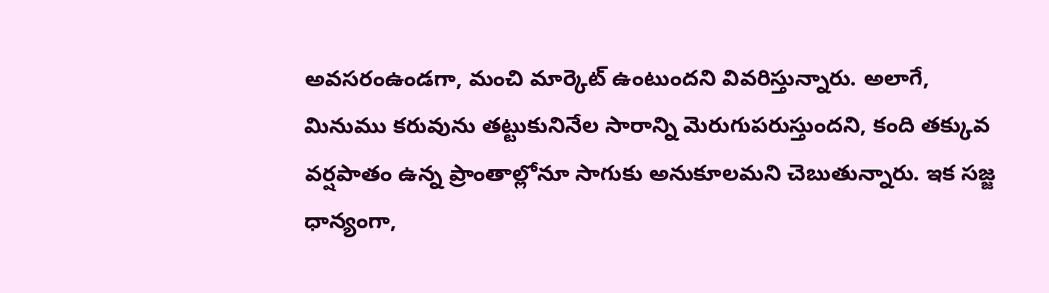అవసరంఉండగా, మంచి మార్కెట్ ఉంటుందని వివరిస్తున్నారు. అలాగే, మినుము కరువును తట్టుకునినేల సారాన్ని మెరుగుపరుస్తుందని, కంది తక్కువ వర్షపాతం ఉన్న ప్రాంతాల్లోనూ సాగుకు అనుకూలమని చెబుతున్నారు. ఇక సజ్జ ధాన్యంగా,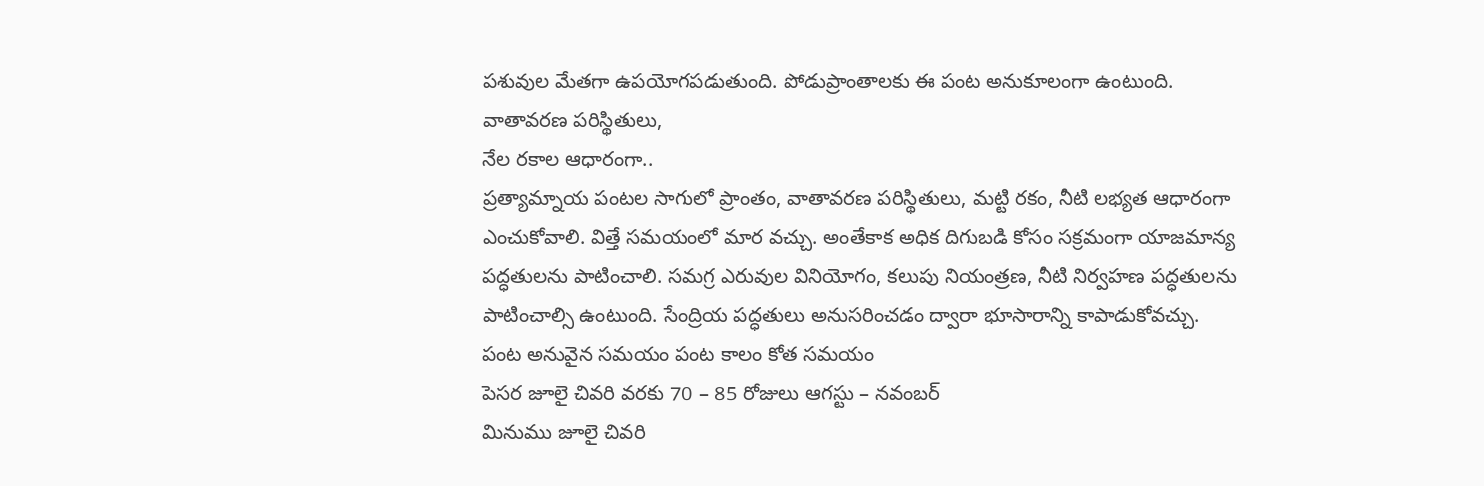పశువుల మేతగా ఉపయోగపడుతుంది. పోడుప్రాంతాలకు ఈ పంట అనుకూలంగా ఉంటుంది.
వాతావరణ పరిస్థితులు,
నేల రకాల ఆధారంగా..
ప్రత్యామ్నాయ పంటల సాగులో ప్రాంతం, వాతావరణ పరిస్థితులు, మట్టి రకం, నీటి లభ్యత ఆధారంగా ఎంచుకోవాలి. విత్తే సమయంలో మార వచ్చు. అంతేకాక అధిక దిగుబడి కోసం సక్రమంగా యాజమాన్య పద్ధతులను పాటించాలి. సమగ్ర ఎరువుల వినియోగం, కలుపు నియంత్రణ, నీటి నిర్వహణ పద్ధతులను పాటించాల్సి ఉంటుంది. సేంద్రియ పద్ధతులు అనుసరించడం ద్వారా భూసారాన్ని కాపాడుకోవచ్చు.
పంట అనువైన సమయం పంట కాలం కోత సమయం
పెసర జూలై చివరి వరకు 70 – 85 రోజులు ఆగస్టు – నవంబర్
మినుము జూలై చివరి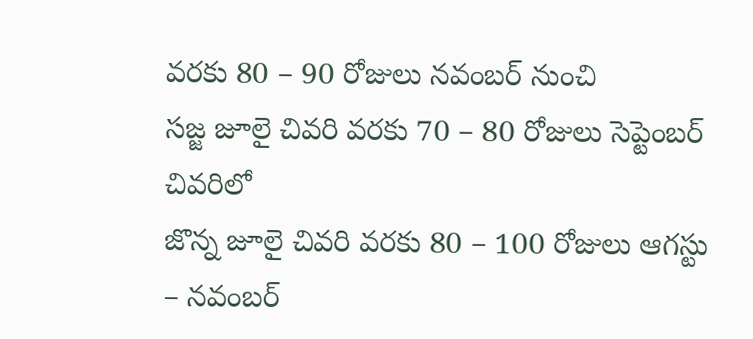వరకు 80 – 90 రోజులు నవంబర్ నుంచి
సజ్జ జూలై చివరి వరకు 70 – 80 రోజులు సెప్టెంబర్ చివరిలో
జొన్న జూలై చివరి వరకు 80 – 100 రోజులు ఆగస్టు – నవంబర్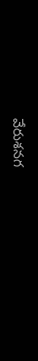వేరుశనగ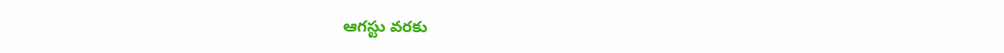ఆగస్టు వరకు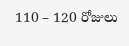110 – 120 రోజులు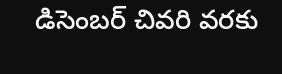డిసెంబర్ చివరి వరకు